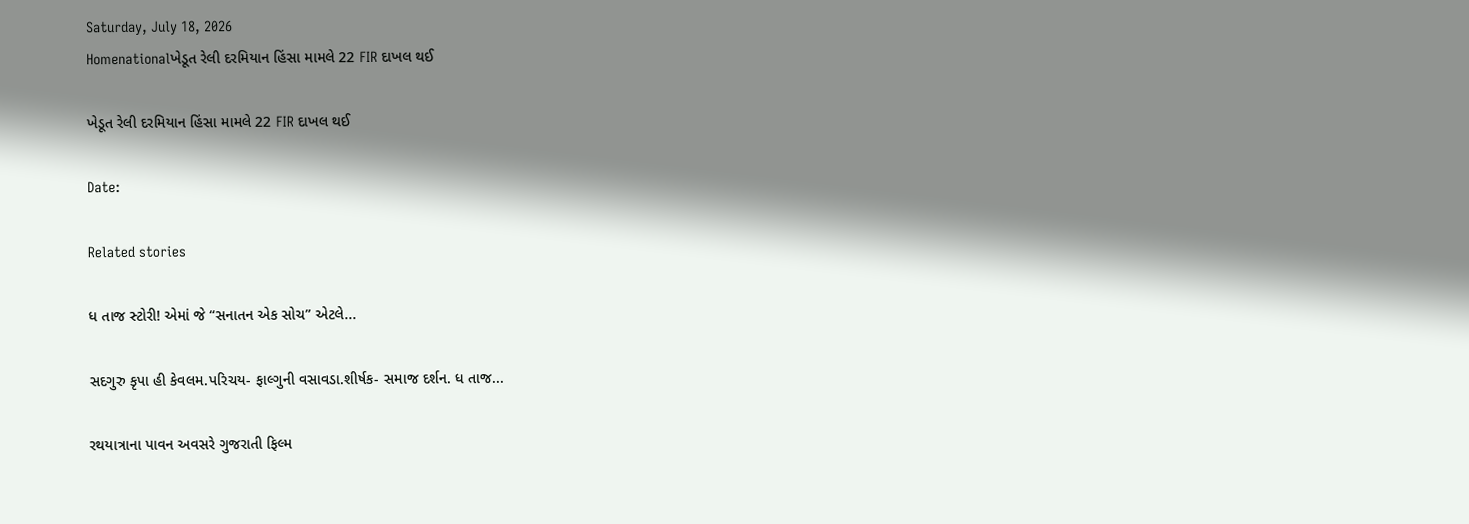Saturday, July 18, 2026
Homenationalખેડૂત રેલી દરમિયાન હિંસા મામલે 22 FIR દાખલ થઈ

ખેડૂત રેલી દરમિયાન હિંસા મામલે 22 FIR દાખલ થઈ

Date:

Related stories

ધ તાજ સ્ટોરી! એમાં જે “સનાતન એક સોચ” એટલે...

સદગુરુ કૃપા હી કેવલમ.પરિચય- ફાલ્ગુની વસાવડા.શીર્ષક- સમાજ દર્શન. ધ તાજ...

રથયાત્રાના પાવન અવસરે ગુજરાતી ફિલ્મ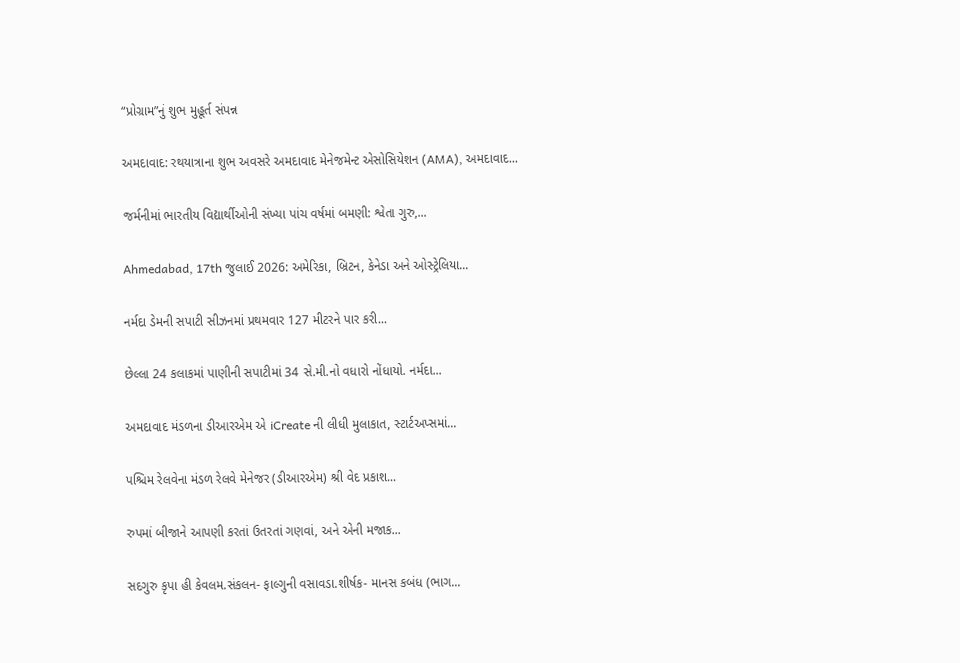“પ્રોગ્રામ”નું શુભ મુહૂર્ત સંપન્ન

અમદાવાદ: રથયાત્રાના શુભ અવસરે અમદાવાદ મેનેજમેન્ટ એસોસિયેશન (AMA), અમદાવાદ...

જર્મનીમાં ભારતીય વિદ્યાર્થીઓની સંખ્યા પાંચ વર્ષમાં બમણી: શ્વેતા ગુરુ,...

Ahmedabad, 17th જુલાઈ 2026: અમેરિકા, બ્રિટન, કેનેડા અને ઓસ્ટ્રેલિયા...

નર્મદા ડેમની સપાટી સીઝનમાં પ્રથમવાર 127 મીટરને પાર કરી...

છેલ્લા 24 કલાકમાં પાણીની સપાટીમાં 34 સે.મી.નો વધારો નોંધાયો. નર્મદા...

અમદાવાદ મંડળના ડીઆરએમ એ iCreate ની લીધી મુલાકાત, સ્ટાર્ટઅપ્સમાં...

પશ્ચિમ રેલવેના મંડળ રેલવે મેનેજર (ડીઆરએમ) શ્રી વેદ પ્રકાશ...

રુપમાં બીજાને આપણી કરતાં ઉતરતાં ગણવાં, અને એની મજાક...

સદગુરુ કૃપા હી કેવલમ.સંકલન- ફાલ્ગુની વસાવડા.શીર્ષક- માનસ કબંધ (ભાગ...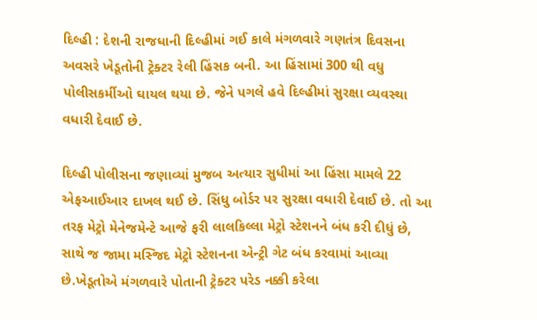દિલ્હી : દેશની રાજધાની દિલ્હીમાં ગઈ કાલે મંગળવારે ગણતંત્ર દિવસના અવસરે ખેડૂતોની ટ્રેક્ટર રેલી હિંસક બની. આ હિંસામાં 300 થી વધુ પોલીસકર્મીઓ ઘાયલ થયા છે. જેને પગલે હવે દિલ્હીમાં સુરક્ષા વ્યવસ્થા વધારી દેવાઈ છે.

દિલ્હી પોલીસના જણાવ્યાં મુજબ અત્યાર સુધીમાં આ હિંસા મામલે 22 એફઆઈઆર દાખલ થઈ છે. સિંધુ બોર્ડર પર સુરક્ષા વધારી દેવાઈ છે. તો આ તરફ મેટ્રો મેનેજમેન્ટે આજે ફરી લાલકિલ્લા મેટ્રો સ્ટેશનને બંધ કરી દીધું છે, સાથે જ જામા મસ્જિદ મેટ્રો સ્ટેશનના એન્ટ્રી ગેટ બંધ કરવામાં આવ્યા છે.ખેડૂતોએ મંગળવારે પોતાની ટ્રેક્ટર પરેડ નક્કી કરેલા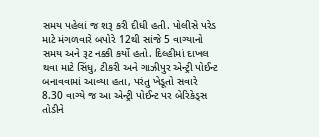સમય પહેલાં જ શરૂ કરી દીધી હતી. પોલીસે પરેડ માટે મંગળવારે બપોરે 12થી સાંજે 5 વાગ્યાનો સમય અને રૂટ નક્કી કર્યો હતો. દિલ્હીમાં દાખલ થવા માટે સિંધુ, ટીકરી અને ગાઝીપુર એન્ટ્રી પોઈન્ટ બનાવવામાં આવ્યા હતા, પરંતુ ખેડૂતો સવારે 8.30 વાગ્યે જ આ એન્ટ્રી પોઈન્ટ પર બેરિકેડ્સ તોડીને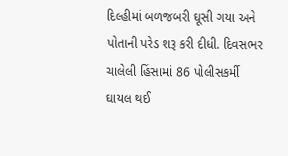દિલ્હીમાં બળજબરી ઘૂસી ગયા અને પોતાની પરેડ શરૂ કરી દીધી. દિવસભર ચાલેલી હિંસામાં 86 પોલીસકર્મી ઘાયલ થઈ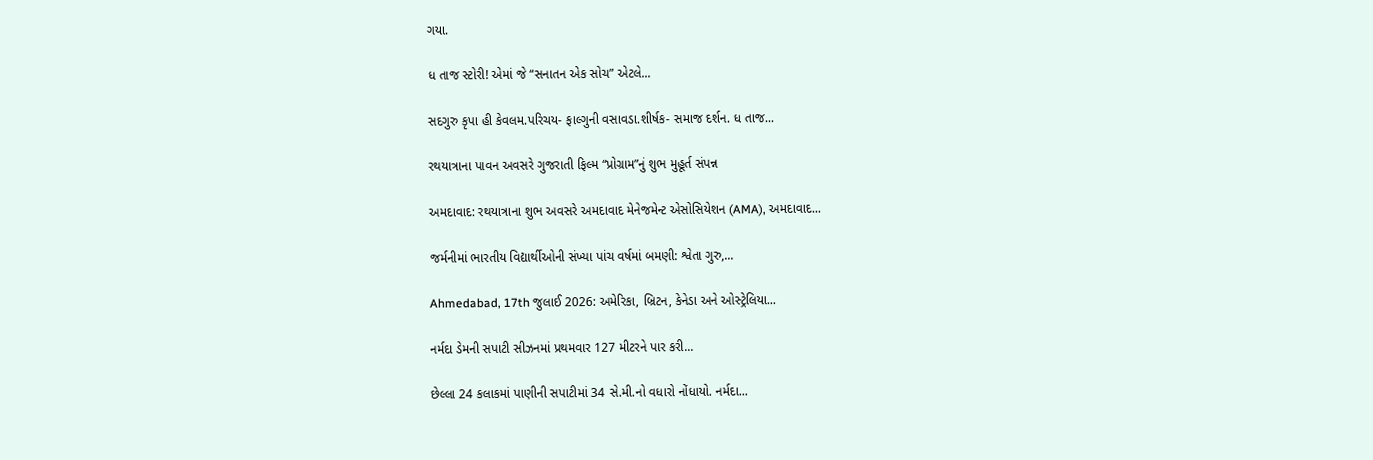ગયા.

ધ તાજ સ્ટોરી! એમાં જે “સનાતન એક સોચ” એટલે...

સદગુરુ કૃપા હી કેવલમ.પરિચય- ફાલ્ગુની વસાવડા.શીર્ષક- સમાજ દર્શન. ધ તાજ...

રથયાત્રાના પાવન અવસરે ગુજરાતી ફિલ્મ “પ્રોગ્રામ”નું શુભ મુહૂર્ત સંપન્ન

અમદાવાદ: રથયાત્રાના શુભ અવસરે અમદાવાદ મેનેજમેન્ટ એસોસિયેશન (AMA), અમદાવાદ...

જર્મનીમાં ભારતીય વિદ્યાર્થીઓની સંખ્યા પાંચ વર્ષમાં બમણી: શ્વેતા ગુરુ,...

Ahmedabad, 17th જુલાઈ 2026: અમેરિકા, બ્રિટન, કેનેડા અને ઓસ્ટ્રેલિયા...

નર્મદા ડેમની સપાટી સીઝનમાં પ્રથમવાર 127 મીટરને પાર કરી...

છેલ્લા 24 કલાકમાં પાણીની સપાટીમાં 34 સે.મી.નો વધારો નોંધાયો. નર્મદા...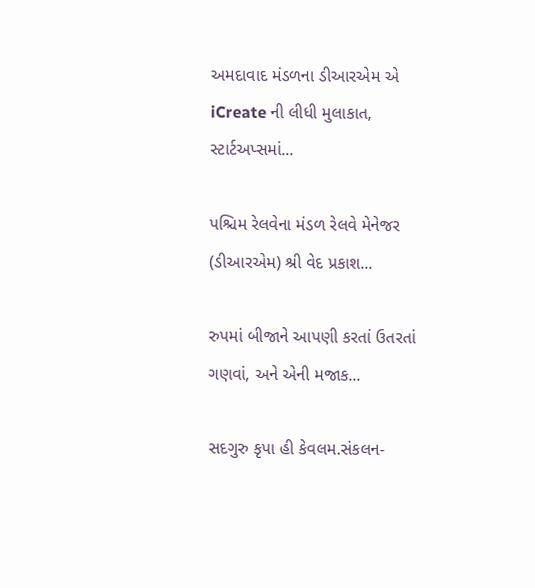અમદાવાદ મંડળના ડીઆરએમ એ iCreate ની લીધી મુલાકાત, સ્ટાર્ટઅપ્સમાં...

પશ્ચિમ રેલવેના મંડળ રેલવે મેનેજર (ડીઆરએમ) શ્રી વેદ પ્રકાશ...

રુપમાં બીજાને આપણી કરતાં ઉતરતાં ગણવાં, અને એની મજાક...

સદગુરુ કૃપા હી કેવલમ.સંકલન-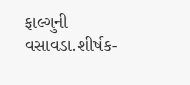ફાલ્ગુની વસાવડા.શીર્ષક-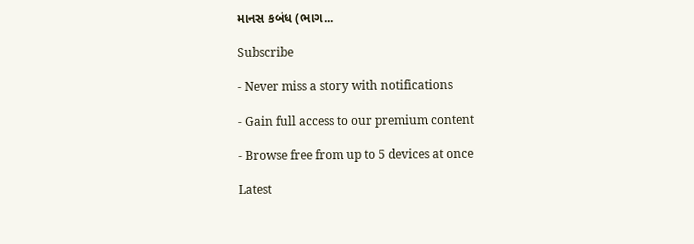માનસ કબંધ (ભાગ...

Subscribe

- Never miss a story with notifications

- Gain full access to our premium content

- Browse free from up to 5 devices at once

Latest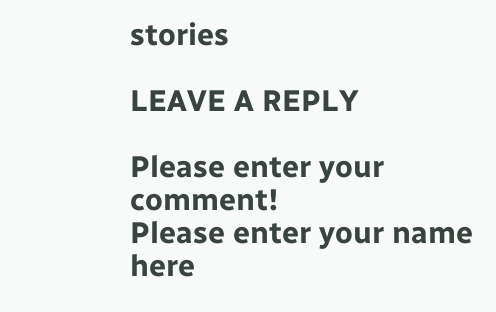stories

LEAVE A REPLY

Please enter your comment!
Please enter your name here